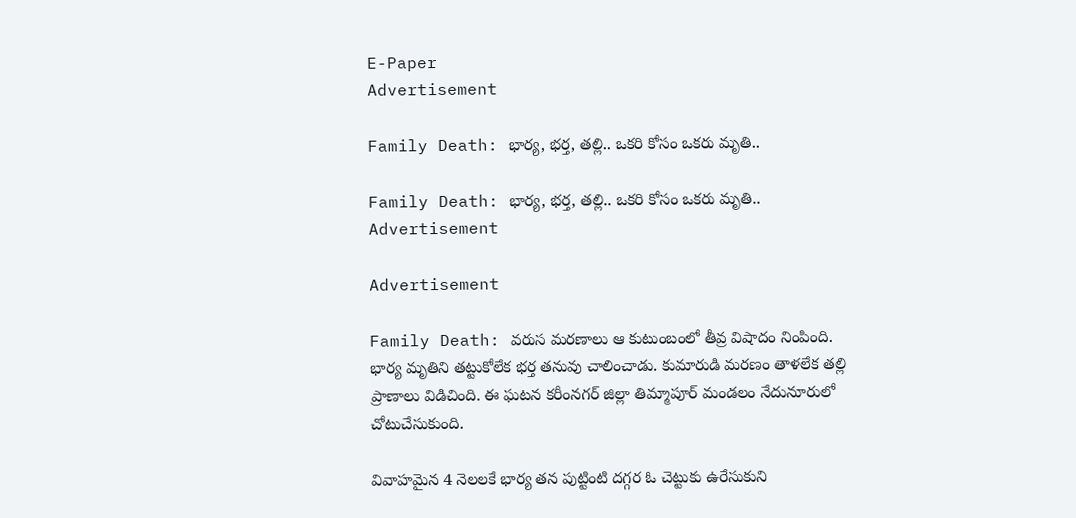E-Paper
Advertisement

Family Death: భార్య, భర్త, తల్లి.. ఒకరి కోసం ఒకరు మృతి..

Family Death: భార్య, భర్త, తల్లి.. ఒకరి కోసం ఒకరు మృతి..
Advertisement

Advertisement

Family Death: వరుస మరణాలు ఆ కుటుంబంలో తీవ్ర విషాదం నింపింది. భార్య మృతిని తట్టుకోలేక భర్త తనువు చాలించాడు. కుమారుడి మరణం తాళలేక తల్లి ప్రాణాలు విడిచింది. ఈ ఘటన కరీంనగర్ జిల్లా తిమ్మాపూర్ మండలం నేదునూరులో చోటుచేసుకుంది.

వివాహమైన 4 నెలలకే భార్య తన పుట్టింటి దగ్గర ఓ చెట్టుకు ఉరేసుకుని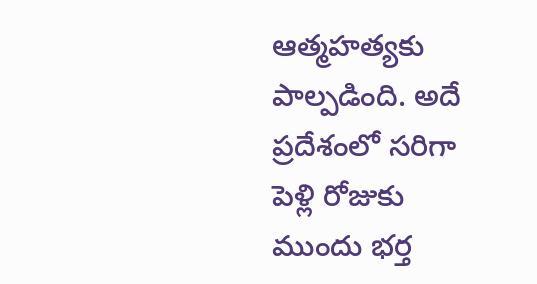ఆత్మహత్యకు పాల్పడింది. అదే ప్రదేశంలో సరిగా పెళ్లి రోజుకు ముందు భర్త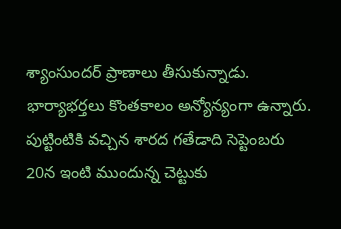శ్యాంసుందర్‌ ప్రాణాలు తీసుకున్నాడు. భార్యాభర్తలు కొంతకాలం అన్యోన్యంగా ఉన్నారు. పుట్టింటికి వచ్చిన శారద గతేడాది సెప్టెంబరు 20న ఇంటి ముందున్న చెట్టుకు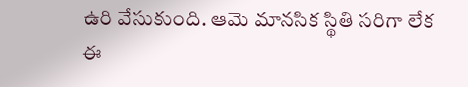ఉరి వేసుకుంది. ఆమె మానసిక స్థితి సరిగా లేక ఈ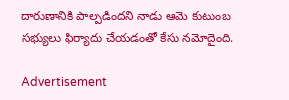దారుణానికి పాల్పడిందని నాడు ఆమె కుటుంబ సభ్యులు ఫిర్యాదు చేయడంతో కేసు నమోదైంది.

Advertisement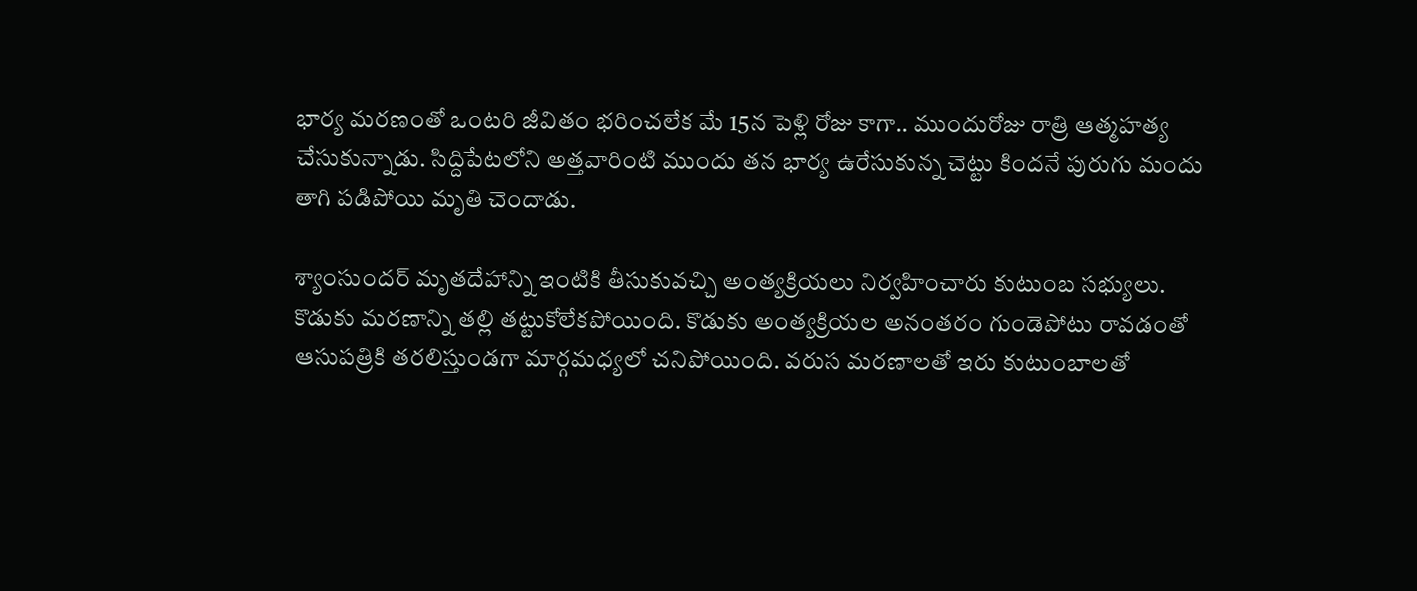భార్య మరణంతో ఒంటరి జీవితం భరించలేక మే 15న పెళ్లి రోజు కాగా.. ముందురోజు రాత్రి ఆత్మహత్య చేసుకున్నాడు. సిద్దిపేటలోని అత్తవారింటి ముందు తన భార్య ఉరేసుకున్న చెట్టు కిందనే పురుగు మందు తాగి పడిపోయి మృతి చెందాడు.

శ్యాంసుందర్ మృతదేహాన్ని ఇంటికి తీసుకువచ్చి అంత్యక్రియలు నిర్వహించారు కుటుంబ సభ్యులు. కొడుకు మరణాన్ని తల్లి తట్టుకోలేకపోయింది. కొడుకు అంత్యక్రియల అనంతరం గుండెపోటు రావడంతో ఆసుపత్రికి తరలిస్తుండగా మార్గమధ్యలో చనిపోయింది. వరుస మరణాలతో ఇరు కుటుంబాలతో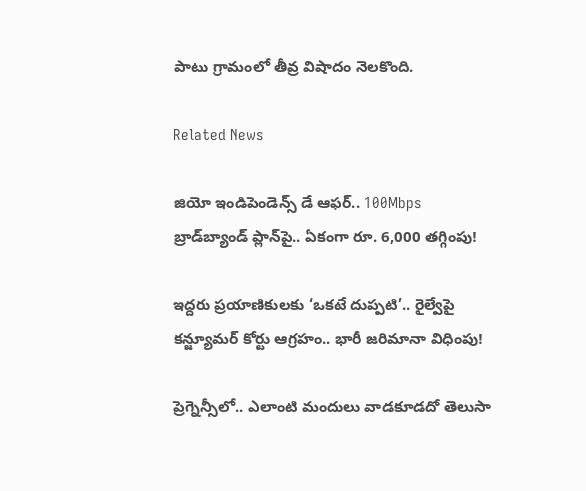పాటు గ్రామంలో తీవ్ర విషాదం నెలకొంది.

Related News

జియో ఇండిపెండెన్స్ డే ఆఫర్.. 100Mbps బ్రాడ్‌బ్యాండ్ ప్లాన్‌పై.. ఏకంగా రూ. 6,000 తగ్గింపు!

ఇద్దరు ప్రయాణికులకు ‘ఒకటే దుప్పటి’.. రైల్వేపై కన్జ్యూమర్ కోర్టు ఆగ్రహం.. భారీ జరిమానా విధింపు!

ప్రెగ్నెన్సీలో.. ఎలాంటి మందులు వాడకూడదో తెలుసా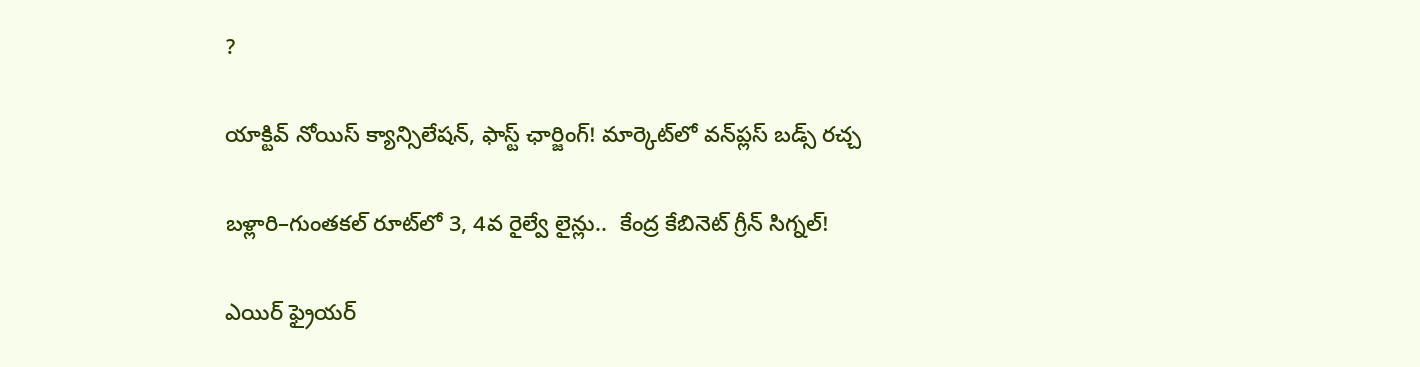?

యాక్టివ్ నోయిస్ క్యాన్సిలేషన్, ఫాస్ట్ ఛార్జింగ్! మార్కెట్‌లో వన్‌ప్లస్ బడ్స్ రచ్చ

బళ్లారి–గుంతకల్ రూట్‌లో 3, 4వ రైల్వే లైన్లు..  కేంద్ర కేబినెట్ గ్రీన్ సిగ్నల్!

ఎయిర్ ఫ్రైయర్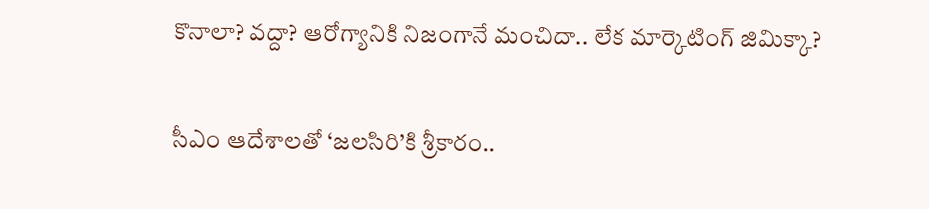కొనాలా? వద్దా? ఆరోగ్యానికి నిజంగానే మంచిదా.. లేక మార్కెటింగ్ జిమిక్కా?

సీఎం ఆదేశాలతో ‘జలసిరి’కి శ్రీకారం..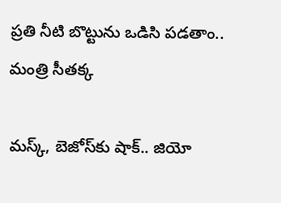ప్రతి నీటి బొట్టును ఒడిసి పడతాం.. మంత్రి సీతక్క

మస్క్, బెజోస్‌కు షాక్.. జియో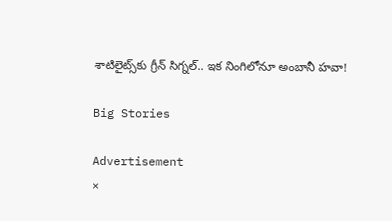శాటిలైట్స్‌కు గ్రీన్ సిగ్నల్.. ఇక నింగిలోనూ అంబానీ హవా!

Big Stories

Advertisement
×